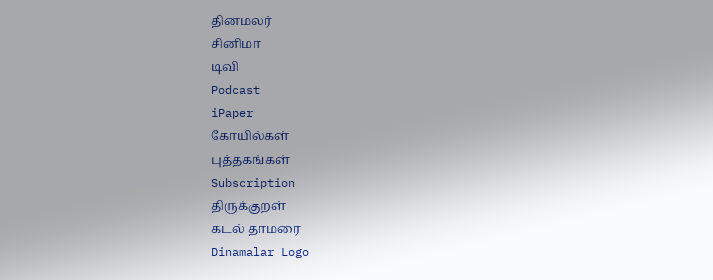தினமலர்
சினிமா
டிவி
Podcast
iPaper
கோயில்கள்
புத்தகங்கள்
Subscription
திருக்குறள்
கடல் தாமரை
Dinamalar Logo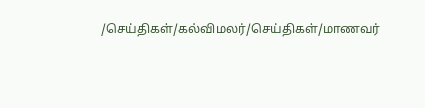/செய்திகள்/கல்விமலர்/செய்திகள்/மாணவர்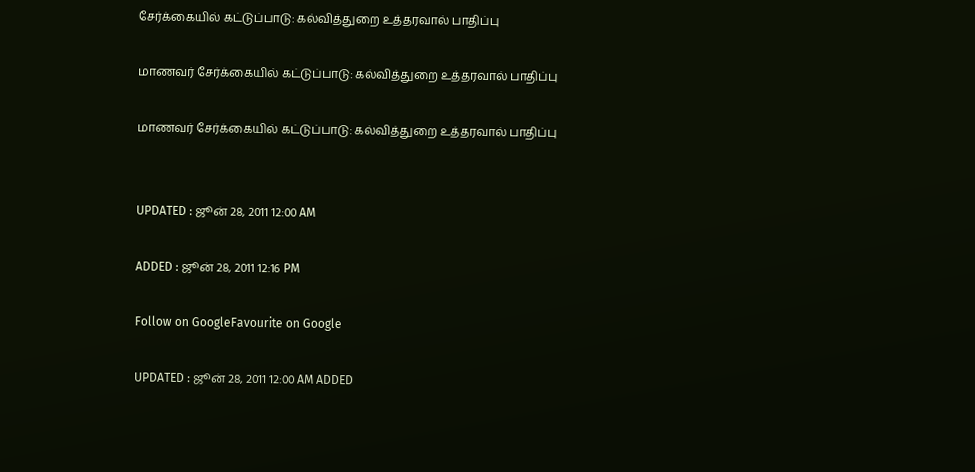சேர்க்கையில் கட்டுப்பாடு: கல்வித்துறை உத்தரவால் பாதிப்பு

மாணவர் சேர்க்கையில் கட்டுப்பாடு: கல்வித்துறை உத்தரவால் பாதிப்பு

மாணவர் சேர்க்கையில் கட்டுப்பாடு: கல்வித்துறை உத்தரவால் பாதிப்பு


UPDATED : ஜூன் 28, 2011 12:00 AM

ADDED : ஜூன் 28, 2011 12:16 PM

Follow on GoogleFavourite on Google

UPDATED : ஜூன் 28, 2011 12:00 AM ADDED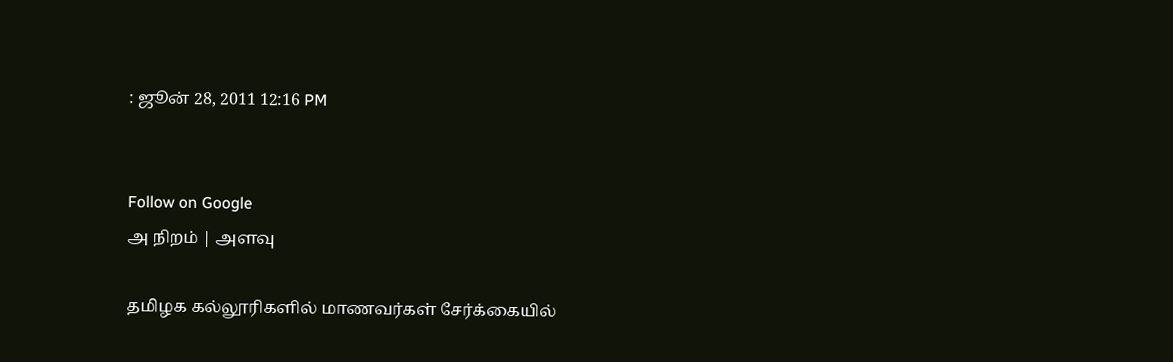: ஜூன் 28, 2011 12:16 PM


Follow on Google
அ நிறம் | அளவு

தமிழக கல்லூரிகளில் மாணவர்கள் சேர்க்கையில்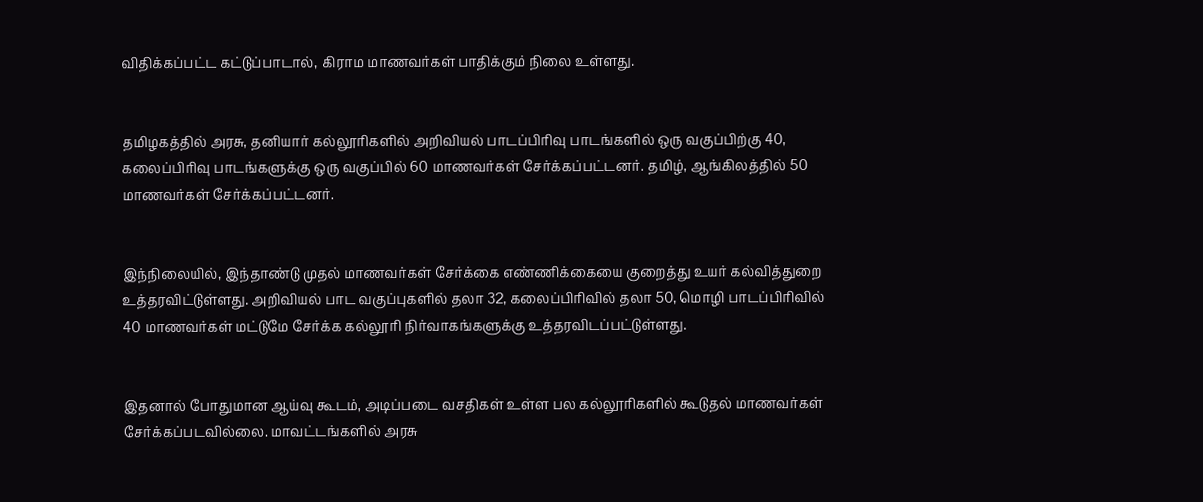விதிக்கப்பட்ட கட்டுப்பாடால், கிராம மாணவர்கள் பாதிக்கும் நிலை உள்ளது.


தமிழகத்தில் அரசு, தனியார் கல்லூரிகளில் அறிவியல் பாடப்பிரிவு பாடங்களில் ஒரு வகுப்பிற்கு 40, கலைப்பிரிவு பாடங்களுக்கு ஒரு வகுப்பில் 60 மாணவர்கள் சேர்க்கப்பட்டனர். தமிழ், ஆங்கிலத்தில் 50 மாணவர்கள் சேர்க்கப்பட்டனர்.


இந்நிலையில், இந்தாண்டு முதல் மாணவர்கள் சேர்க்கை எண்ணிக்கையை குறைத்து உயர் கல்வித்துறை உத்தரவிட்டுள்ளது. அறிவியல் பாட வகுப்புகளில் தலா 32, கலைப்பிரிவில் தலா 50, மொழி பாடப்பிரிவில் 40 மாணவர்கள் மட்டுமே சேர்க்க கல்லூரி நிர்வாகங்களுக்கு உத்தரவிடப்பட்டுள்ளது.


இதனால் போதுமான ஆய்வு கூடம், அடிப்படை வசதிகள் உள்ள பல கல்லூரிகளில் கூடுதல் மாணவர்கள் சேர்க்கப்படவில்லை. மாவட்டங்களில் அரசு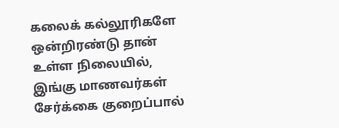கலைக் கல்லூரிகளே ஒன்றிரண்டு தான் உள்ள நிலையில், இங்கு மாணவர்கள் சேர்க்கை குறைப்பால்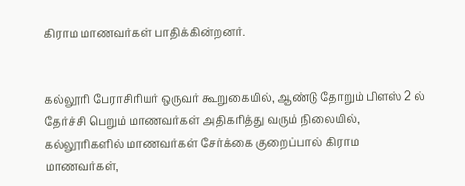கிராம மாணவர்கள் பாதிக்கின்றனர்.


கல்லூரி பேராசிரியர் ஒருவர் கூறுகையில், ஆண்டு தோறும் பிளஸ் 2 ல் தேர்ச்சி பெறும் மாணவர்கள் அதிகரித்து வரும் நிலையில், கல்லூரிகளில் மாணவர்கள் சேர்க்கை குறைப்பால் கிராம மாணவர்கள்,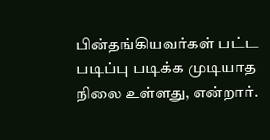பின்தங்கியவர்கள் பட்ட படிப்பு படிக்க முடியாத நிலை உள்ளது, என்றார்.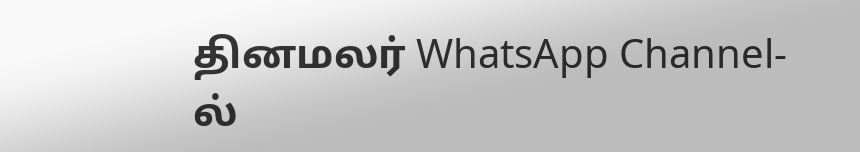தினமலர் WhatsApp Channel-ல்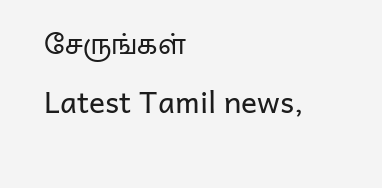சேருங்கள்
Latest Tamil news,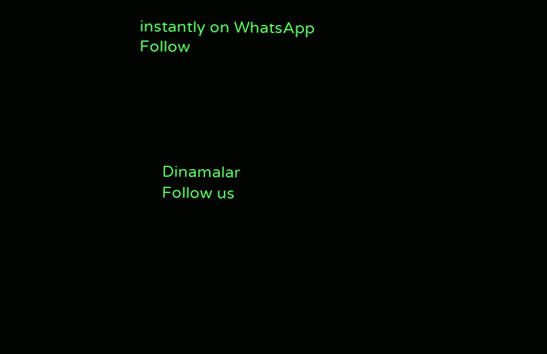instantly on WhatsApp
Follow





      Dinamalar
      Follow us